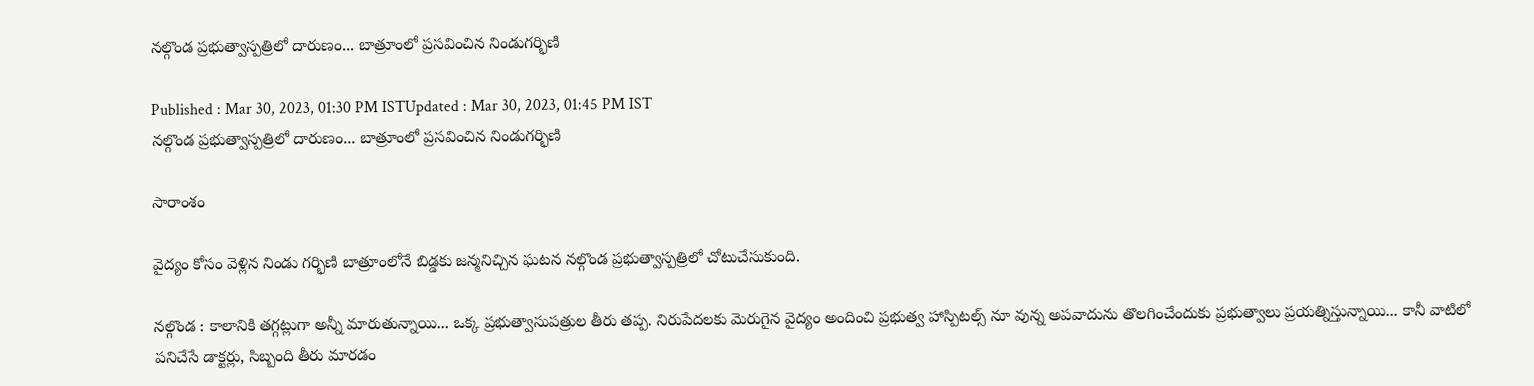నల్గొండ ప్రభుత్వాస్పత్రిలో దారుణం... బాత్రూంలో ప్రసవించిన నిండుగర్భిణి

Published : Mar 30, 2023, 01:30 PM ISTUpdated : Mar 30, 2023, 01:45 PM IST
నల్గొండ ప్రభుత్వాస్పత్రిలో దారుణం... బాత్రూంలో ప్రసవించిన నిండుగర్భిణి

సారాంశం

వైద్యం కోసం వెళ్లిన నిండు గర్భిణి బాత్రూంలోనే బిడ్డకు జన్మనిచ్చిన ఘటన నల్గొండ ప్రభుత్వాస్పత్రిలో చోటుచేసుకుంది.

నల్గొండ : కాలానికి తగ్గట్లుగా అన్నీ మారుతున్నాయి... ఒక్క ప్రభుత్వాసుపత్రుల తీరు తప్ప. నిరుపేదలకు మెరుగైన వైద్యం అందించి ప్రభుత్వ హాస్పిటల్స్ నూ వున్న అపవాదును తొలగించేందుకు ప్రభుత్వాలు ప్రయత్నిస్తున్నాయి... కానీ వాటిలో పనిచేసే డాక్టర్లు, సిబ్బంది తీరు మారడం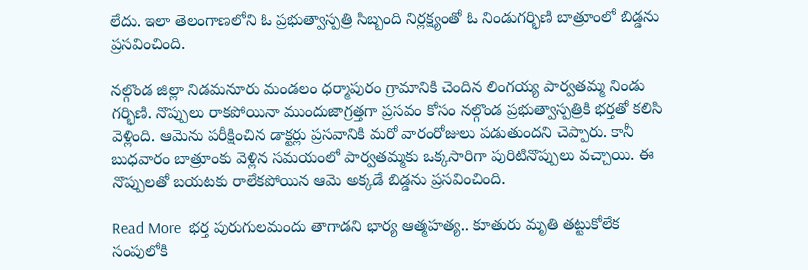లేదు. ఇలా తెలంగాణలోని ఓ ప్రభుత్వాస్పత్రి సిబ్బంది నిర్లక్ష్యంతో ఓ నిండుగర్భిణి బాత్రూంలో బిడ్డను ప్రసవించింది.

నల్గొండ జిల్లా నిడమనూరు మండలం ధర్మాపురం గ్రామానికి చెందిన లింగయ్య పార్వతమ్మ నిండు గర్భిణి. నొప్పులు రాకపోయినా ముందుజాగ్రత్తగా ప్రసవం కోసం నల్గొండ ప్రభుత్వాస్పత్రికి భర్తతో కలిసి వెళ్లింది. ఆమెను పరీక్షించిన డాక్టర్లు ప్రసవానికి మరో వారంరోజులు పడుతుందని చెప్పారు. కానీ బుధవారం బాత్రూంకు వెళ్లిన సమయంలో పార్వతమ్మకు ఒక్కసారిగా పురిటినొప్పులు వచ్చాయి. ఈ నొప్పులతో బయటకు రాలేకపోయిన ఆమె అక్కడే బిడ్డను ప్రసవించింది.

Read More  భర్త పురుగులమందు తాగాడని భార్య ఆత్మహత్య.. కూతురు మృతి తట్టుకోలేక సంపులోకి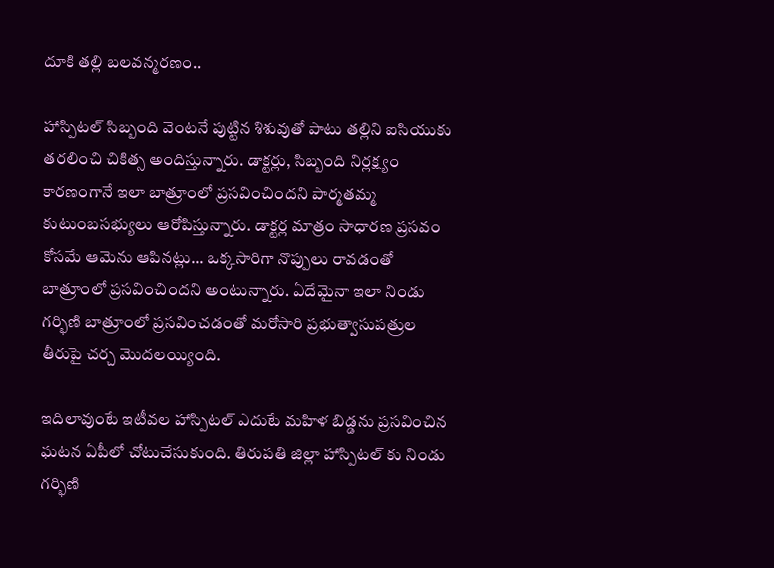దూకి తల్లి బలవన్మరణం..

హాస్పిటల్ సిబ్బంది వెంటనే పుట్టిన శిశువుతో పాటు తల్లిని ఐసియుకు తరలించి చికిత్స అందిస్తున్నారు. డాక్టర్లు, సిబ్బంది నిర్లక్ష్యం కారణంగానే ఇలా బాత్రూంలో ప్రసవించిందని పార్మతమ్మ కుటుంబసభ్యులు ఆరోపిస్తున్నారు. డాక్టర్ల మాత్రం సాధారణ ప్రసవం కోసమే ఆమెను ఆపినట్లు... ఒక్కసారిగా నొప్పులు రావడంతో బాత్రూంలో ప్రసవించిందని అంటున్నారు. ఏదేమైనా ఇలా నిండు గర్భిణి బాత్రూంలో ప్రసవించడంతో మరోసారి ప్రభుత్వాసుపత్రుల తీరుపై చర్చ మొదలయ్యింది.

ఇదిలావుంటే ఇటీవల హాస్పిటల్ ఎదుటే మహిళ బిడ్డను ప్రసవించిన ఘటన ఏపీలో చోటుచేసుకుంది. తిరుపతి జిల్లా హాస్పిటల్ కు నిండు గర్భిణి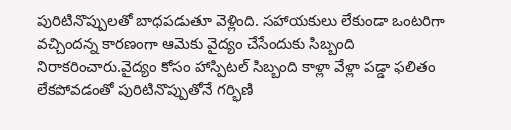పురిటినొప్పులతో బాధపడుతూ వెళ్లింది. సహాయకులు లేకుండా ఒంటరిగా వచ్చిందన్న కారణంగా ఆమెకు వైద్యం చేసేందుకు సిబ్బంది నిరాకరించారు.వైద్యం కోసం హాస్పిటల్ సిబ్బంది కాళ్లా వేళ్లా పడ్డా ఫలితం లేకపోవడంతో పురిటినొప్పుతోనే గర్భిణి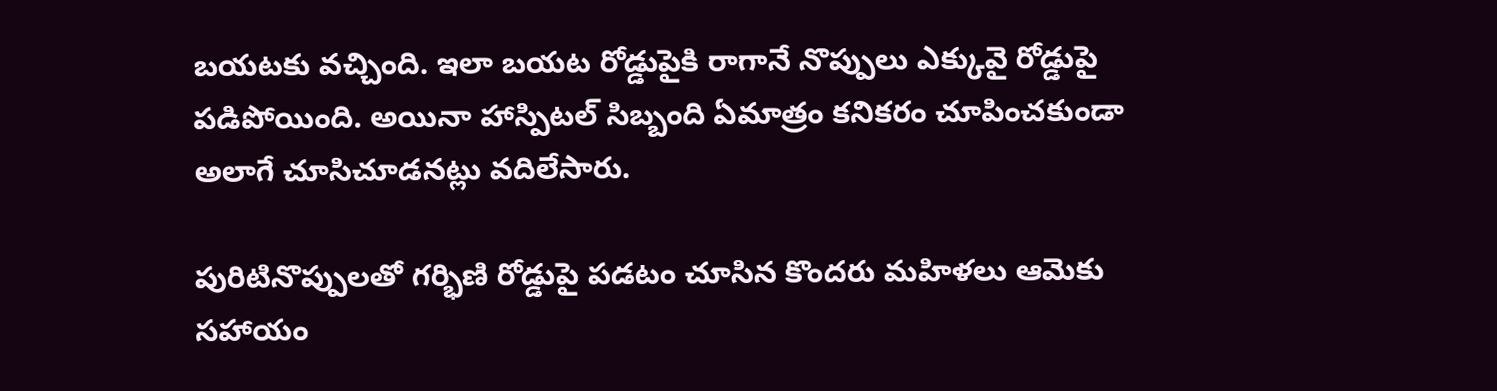బయటకు వచ్చింది. ఇలా బయట రోడ్డుపైకి రాగానే నొప్పులు ఎక్కువై రోడ్డుపై పడిపోయింది. అయినా హాస్పిటల్ సిబ్బంది ఏమాత్రం కనికరం చూపించకుండా అలాగే చూసిచూడనట్లు వదిలేసారు.

పురిటినొప్పులతో గర్భిణి రోడ్డుపై పడటం చూసిన కొందరు మహిళలు ఆమెకు సహాయం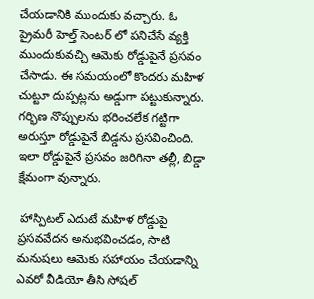చేయడానికి ముందుకు వచ్చారు. ఓ ప్రైమరీ హెల్త్ సెంటర్ లో పనిచేసే వ్యక్తి ముందుకువచ్చి ఆమెకు రోడ్డుపైనే ప్రసవం చేసాడు. ఈ సమయంలో కొందరు మహిళ చుట్టూ దుప్పట్లను అడ్డుగా పట్టుకున్నారు. గర్భిణ నొప్పులను భరించలేక గట్టిగా అరుస్తూ రోడ్డుపైనే బిడ్డను ప్రసవించింది. ఇలా రోడ్డుపైనే ప్రసవం జరిగినా తల్లీ, బిడ్డా క్షేమంగా వున్నారు.

 హాస్పిటల్ ఎదుటే మహిళ రోడ్డుపై ప్రసవవేదన అనుభవించడం, సాటి మనుషలు ఆమెకు సహాయం చేయడాన్ని ఎవరో వీడియో తీసి సోషల్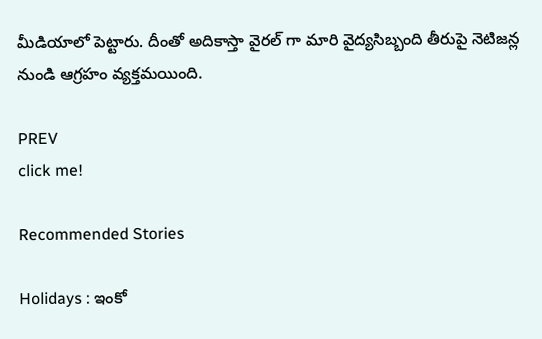మీడియాలో పెట్టారు. దీంతో అదికాస్తా వైరల్ గా మారి వైద్యసిబ్బంది తీరుపై నెటిజన్ల నుండి ఆగ్రహం వ్యక్తమయింది.

PREV
click me!

Recommended Stories

Holidays : ఇంకో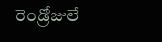రెండ్రోజులే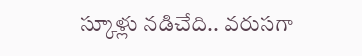స్కూళ్లు నడిచేది.. వరుసగా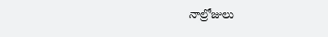నాల్రోజులు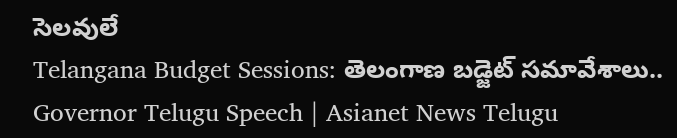సెలవులే
Telangana Budget Sessions: తెలంగాణ బడ్జెట్ సమావేశాలు.. Governor Telugu Speech | Asianet News Telugu